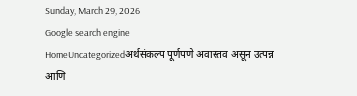Sunday, March 29, 2026
Google search engine
HomeUncategorizedअर्थसंकल्प पूर्णपणे अवास्तव असून उत्पन्न आणि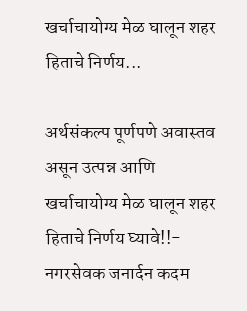खर्चाचायोग्य मेळ घालून शहर हिताचे निर्णय...

अर्थसंकल्प पूर्णपणे अवास्तव असून उत्पन्न आणि खर्चाचायोग्य मेळ घालून शहर हिताचे निर्णय घ्यावे!!- नगरसेवक जनार्दन कदम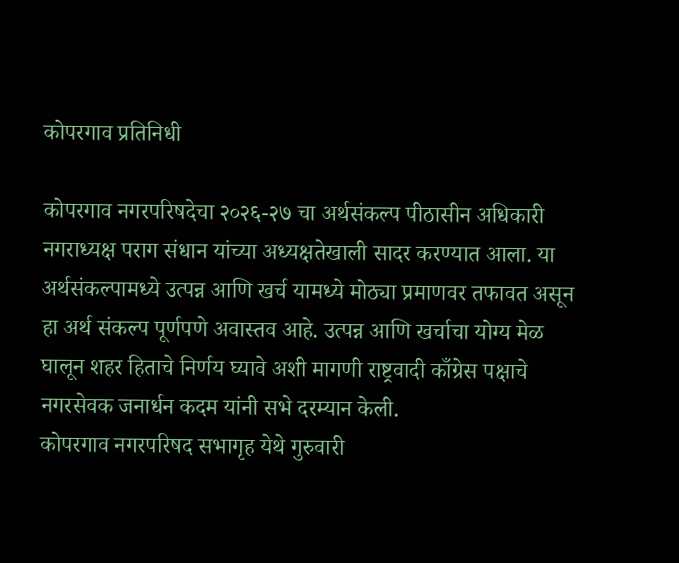कोपरगाव प्रतिनिधी

कोपरगाव नगरपरिषदेचा २०२६-२७ चा अर्थसंकल्प पीठासीन अधिकारी नगराध्यक्ष पराग संधान यांच्या अध्यक्षतेखाली सादर करण्यात आला. या अर्थसंकल्पामध्ये उत्पन्न आणि खर्च यामध्ये मोठ्या प्रमाणवर तफावत असून हा अर्थ संकल्प पूर्णपणे अवास्तव आहे. उत्पन्न आणि खर्चाचा योग्य मेळ घालून शहर हिताचे निर्णय घ्यावे अशी मागणी राष्ट्रवादी काँग्रेस पक्षाचे नगरसेवक जनार्धन कदम यांनी सभे दरम्यान केली.
कोपरगाव नगरपरिषद सभागृह येथे गुरुवारी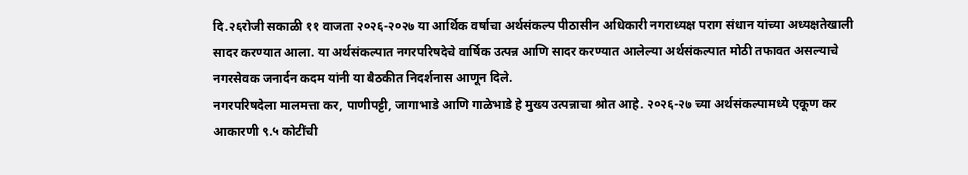दि.२६रोजी सकाळी ११ वाजता २०२६-२०२७ या आर्थिक वर्षाचा अर्थसंकल्प पीठासीन अधिकारी नगराध्यक्ष पराग संधान यांच्या अध्यक्षतेखाली सादर करण्यात आला. या अर्थसंकल्पात नगरपरिषदेचे वार्षिक उत्पन्न आणि सादर करण्यात आलेल्या अर्थसंकल्पात मोठी तफावत असल्याचे नगरसेवक जनार्दन कदम यांनी या बैठकीत निदर्शनास आणून दिले.
नगरपरिषदेला मालमत्ता कर, पाणीपट्टी, जागाभाडे आणि गाळेभाडे हे मुख्य उत्पन्नाचा श्रोत आहे. २०२६-२७ च्या अर्थसंकल्पामध्ये एकूण कर आकारणी ९.५ कोटींची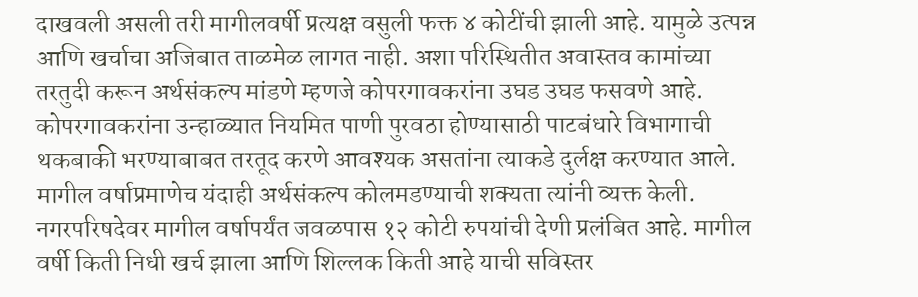दाखवली असली तरी मागीलवर्षी प्रत्यक्ष वसुली फक्त ४ कोटींची झाली आहे. यामुळे उत्पन्न आणि खर्चाचा अजिबात ताळमेळ लागत नाही. अशा परिस्थितीत अवास्तव कामांच्या तरतुदी करून अर्थसंकल्प मांडणे म्हणजे कोपरगावकरांना उघड उघड फसवणे आहे. कोपरगावकरांना उन्हाळ्यात नियमित पाणी पुरवठा होण्यासाठी पाटबंधारे विभागाची थकबाकी भरण्याबाबत तरतूद करणे आवश्यक असतांना त्याकडे दुर्लक्ष करण्यात आले. मागील वर्षाप्रमाणेच यंदाही अर्थसंकल्प कोलमडण्याची शक्यता त्यांनी व्यक्त केली. नगरपरिषदेवर मागील वर्षापर्यंत जवळपास १२ कोटी रुपयांची देणी प्रलंबित आहे. मागील वर्षी किती निधी खर्च झाला आणि शिल्लक किती आहे याची सविस्तर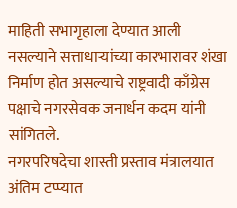माहिती सभागृहाला देण्यात आली नसल्याने सत्ताधाऱ्यांच्या कारभारावर शंखा निर्माण होत असल्याचे राष्ट्रवादी काँग्रेस पक्षाचे नगरसेवक जनार्धन कदम यांनी सांगितले.
नगरपरिषदेचा शास्ती प्रस्ताव मंत्रालयात अंतिम टप्प्यात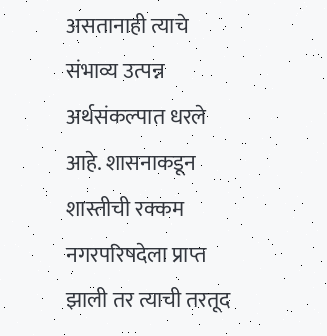असतानाही त्याचे संभाव्य उत्पन्न अर्थसंकल्पात धरले आहे. शासनाकडून शास्तीची रक्कम नगरपरिषदेला प्राप्त झाली तर त्याची तरतूद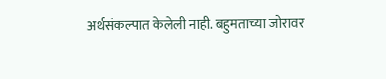अर्थसंकल्पात केलेली नाही. बहुमताच्या जोरावर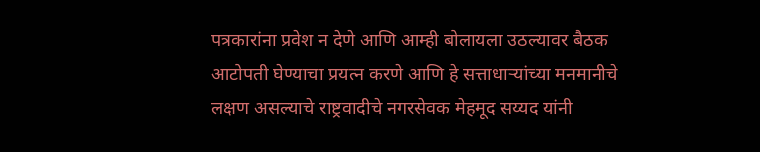पत्रकारांना प्रवेश न देणे आणि आम्ही बोलायला उठल्यावर बैठक आटोपती घेण्याचा प्रयत्न करणे आणि हे सत्ताधाऱ्यांच्या मनमानीचे लक्षण असल्याचे राष्ट्रवादीचे नगरसेवक मेहमूद सय्यद यांनी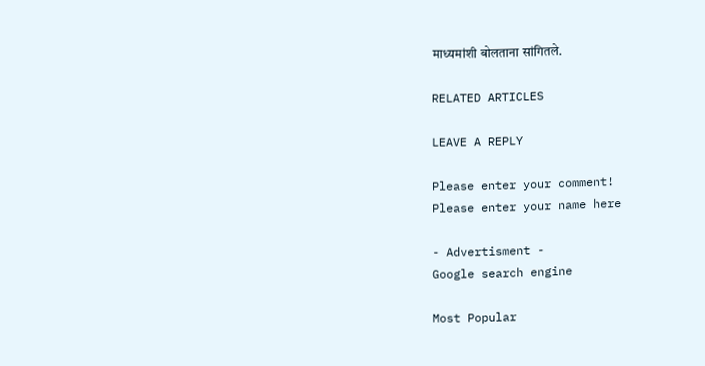माध्यमांशी बोलताना सांगितले.

RELATED ARTICLES

LEAVE A REPLY

Please enter your comment!
Please enter your name here

- Advertisment -
Google search engine

Most Popular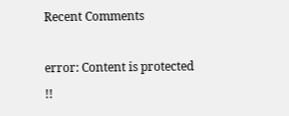Recent Comments

error: Content is protected !!